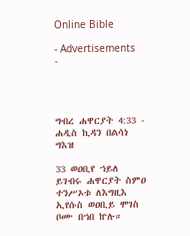Online Bible

- Advertisements -




ግብረ ሐዋርያት 4:33 - ሐዲስ ኪዳን በልሳነ ግእዝ

33 ወዐቢየ ኀይለ ይገብሩ ሐዋርያት ስምዐ ተንሥኦቱ ለእግዚእ ኢየሱስ ወዐቢይ ሞገስ ቦሙ በኀበ ኵሉ።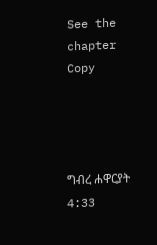See the chapter Copy




ግብረ ሐዋርያት 4:33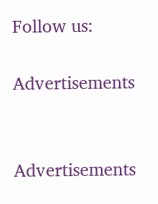Follow us:

Advertisements


Advertisements